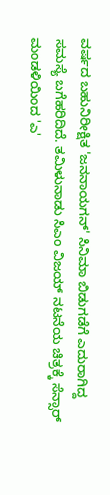ವರ್ಷದ ಬಹುನಿರೀಕ್ಷಿತ 'ಜನನಾಯಗನ್' ಸಿನಿಮಾ ಬಿಡುಗಡೆಗೆ ಎದುರಾಗಿದ್ದ ಸಮಸ್ಯೆ ಬಗೆಹರಿದಿದೆ. ತಮಿಳುನಾಡು ಸಿಎಂ ವಿಜಯ್ ನಟನೆಯ ಚಿತ್ರಕ್ಕೆ ಸೆನ್ಸಾರ್ ಮಂಡಳಿಯಿಂದ 'ಎ'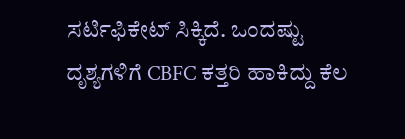ಸರ್ಟಿಫಿಕೇಟ್ ಸಿಕ್ಕಿದೆ. ಒಂದಷ್ಟು ದೃಶ್ಯಗಳಿಗೆ CBFC ಕತ್ತರಿ ಹಾಕಿದ್ದು ಕೆಲ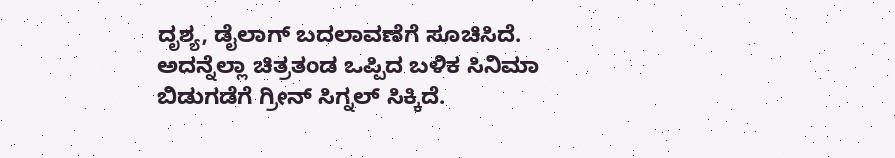ದೃಶ್ಯ, ಡೈಲಾಗ್ ಬದಲಾವಣೆಗೆ ಸೂಚಿಸಿದೆ. ಅದನ್ನೆಲ್ಲಾ ಚಿತ್ರತಂಡ ಒಪ್ಪಿದ ಬಳಿಕ ಸಿನಿಮಾ ಬಿಡುಗಡೆಗೆ ಗ್ರೀನ್ ಸಿಗ್ನಲ್ ಸಿಕ್ಕಿದೆ.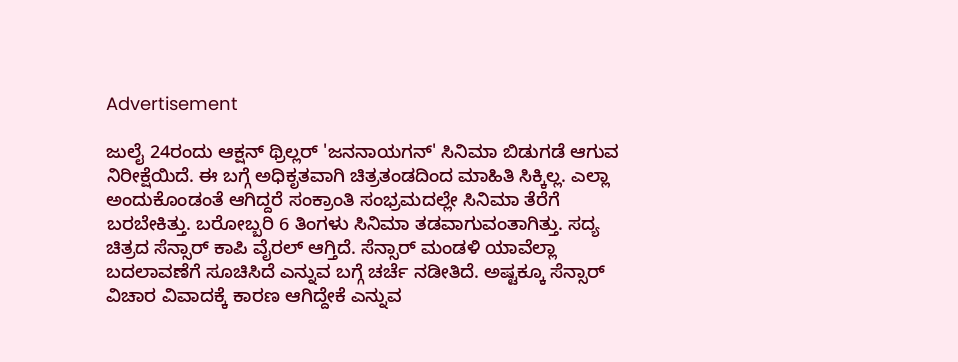Advertisement

ಜುಲೈ 24ರಂದು ಆಕ್ಷನ್ ಥ್ರಿಲ್ಲರ್ 'ಜನನಾಯಗನ್' ಸಿನಿಮಾ ಬಿಡುಗಡೆ ಆಗುವ ನಿರೀಕ್ಷೆಯಿದೆ. ಈ ಬಗ್ಗೆ ಅಧಿಕೃತವಾಗಿ ಚಿತ್ರತಂಡದಿಂದ ಮಾಹಿತಿ ಸಿಕ್ಕಿಲ್ಲ. ಎಲ್ಲಾ ಅಂದುಕೊಂಡಂತೆ ಆಗಿದ್ದರೆ ಸಂಕ್ರಾಂತಿ ಸಂಭ್ರಮದಲ್ಲೇ ಸಿನಿಮಾ ತೆರೆಗೆ ಬರಬೇಕಿತ್ತು. ಬರೋಬ್ಬರಿ 6 ತಿಂಗಳು ಸಿನಿಮಾ ತಡವಾಗುವಂತಾಗಿತ್ತು. ಸದ್ಯ ಚಿತ್ರದ ಸೆನ್ಸಾರ್ ಕಾಪಿ ವೈರಲ್ ಆಗ್ತಿದೆ. ಸೆನ್ಸಾರ್ ಮಂಡಳಿ ಯಾವೆಲ್ಲಾ ಬದಲಾವಣೆಗೆ ಸೂಚಿಸಿದೆ ಎನ್ನುವ ಬಗ್ಗೆ ಚರ್ಚೆ ನಡೀತಿದೆ. ಅಷ್ಟಕ್ಕೂ ಸೆನ್ಸಾರ್ ವಿಚಾರ ವಿವಾದಕ್ಕೆ ಕಾರಣ ಆಗಿದ್ದೇಕೆ ಎನ್ನುವ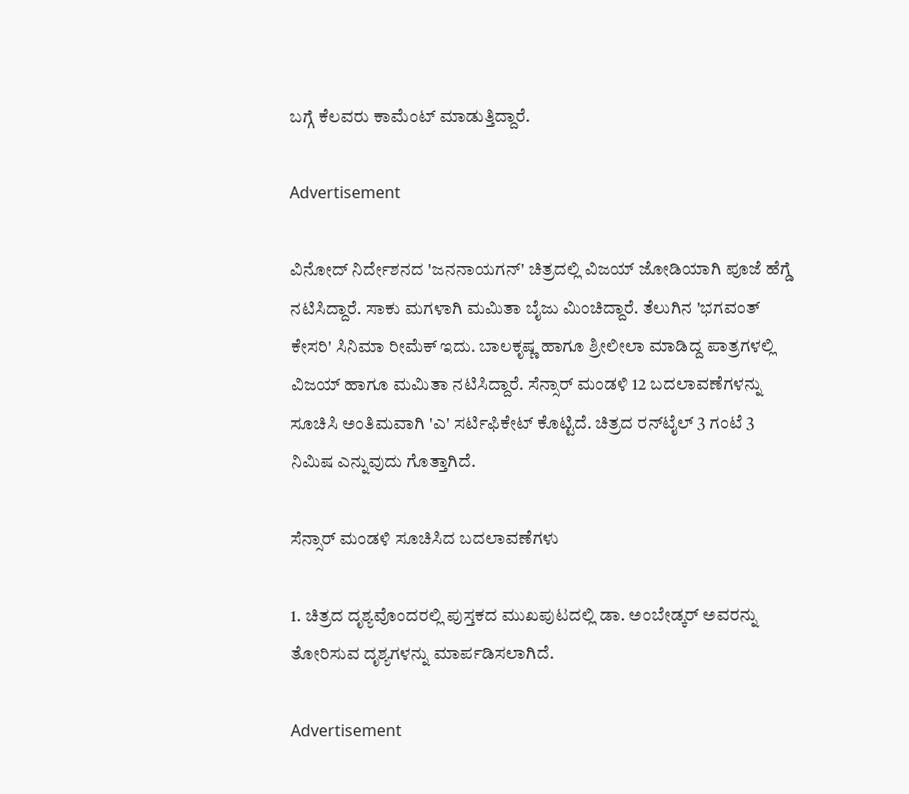ಬಗ್ಗೆ ಕೆಲವರು ಕಾಮೆಂಟ್ ಮಾಡುತ್ತಿದ್ದಾರೆ.

Advertisement

ವಿನೋದ್ ನಿರ್ದೇಶನದ 'ಜನನಾಯಗನ್' ಚಿತ್ರದಲ್ಲಿ ವಿಜಯ್ ಜೋಡಿಯಾಗಿ ಪೂಜೆ ಹೆಗ್ಡೆ ನಟಿಸಿದ್ದಾರೆ. ಸಾಕು ಮಗಳಾಗಿ ಮಮಿತಾ ಬೈಜು ಮಿಂಚಿದ್ದಾರೆ. ತೆಲುಗಿನ 'ಭಗವಂತ್ ಕೇಸರಿ' ಸಿನಿಮಾ ರೀಮೆಕ್ ಇದು. ಬಾಲಕೃಷ್ಣ ಹಾಗೂ ಶ್ರೀಲೀಲಾ ಮಾಡಿದ್ದ ಪಾತ್ರಗಳಲ್ಲಿ ವಿಜಯ್ ಹಾಗೂ ಮಮಿತಾ ನಟಿಸಿದ್ದಾರೆ. ಸೆನ್ಸಾರ್ ಮಂಡಳಿ 12 ಬದಲಾವಣೆಗಳನ್ನು ಸೂಚಿಸಿ ಅಂತಿಮವಾಗಿ 'ಎ' ಸರ್ಟಿಫಿಕೇಟ್ ಕೊಟ್ಟಿದೆ. ಚಿತ್ರದ ರನ್‌ಟೈಲ್ 3 ಗಂಟೆ 3 ನಿಮಿಷ ಎನ್ನುವುದು ಗೊತ್ತಾಗಿದೆ.

ಸೆನ್ಸಾರ್ ಮಂಡಳಿ ಸೂಚಿಸಿದ ಬದಲಾವಣೆಗಳು

1. ಚಿತ್ರದ ದೃಶ್ಯವೊಂದರಲ್ಲಿ ಪುಸ್ತಕದ ಮುಖಪುಟದಲ್ಲಿ ಡಾ. ಅಂಬೇಡ್ಕರ್ ಅವರನ್ನು ತೋರಿಸುವ ದೃಶ್ಯಗಳನ್ನು ಮಾರ್ಪಡಿಸಲಾಗಿದೆ.

Advertisement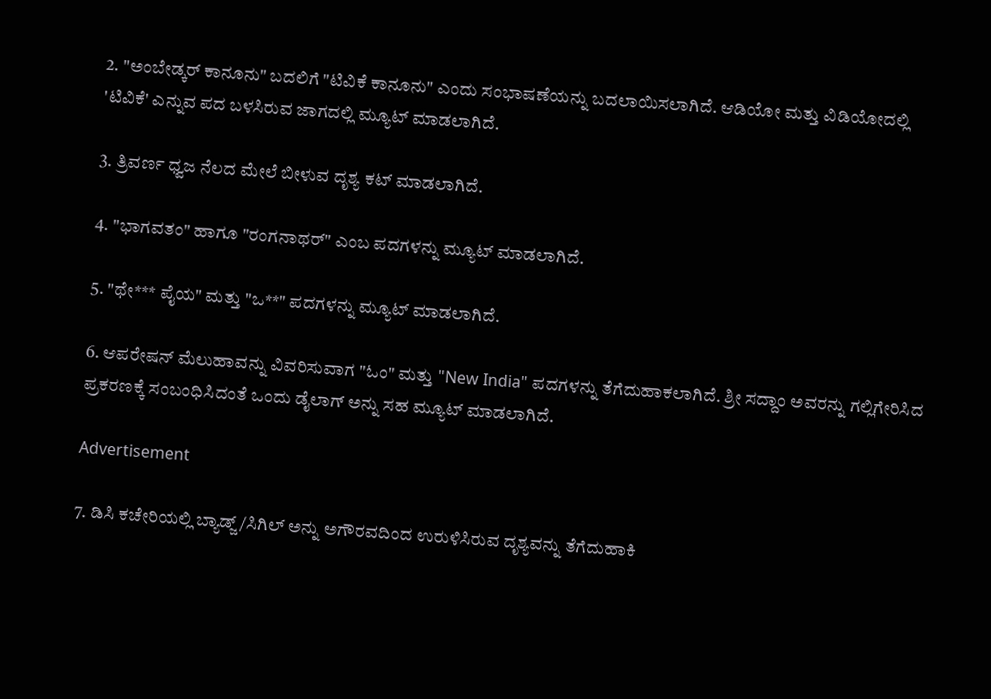2. "ಅಂಬೇಡ್ಕರ್ ಕಾನೂನು" ಬದಲಿಗೆ "ಟಿವಿಕೆ ಕಾನೂನು" ಎಂದು ಸಂಭಾಷಣೆಯನ್ನು ಬದಲಾಯಿಸಲಾಗಿದೆ. ಆಡಿಯೋ ಮತ್ತು ವಿಡಿಯೋದಲ್ಲಿ 'ಟಿವಿಕೆ' ಎನ್ನುವ ಪದ ಬಳಸಿರುವ ಜಾಗದಲ್ಲಿ ಮ್ಯೂಟ್ ಮಾಡಲಾಗಿದೆ.

3. ತ್ರಿವರ್ಣ ಧ್ವಜ ನೆಲದ ಮೇಲೆ ಬೀಳುವ ದೃಶ್ಯ ಕಟ್ ಮಾಡಲಾಗಿದೆ.

4. "ಭಾಗವತಂ" ಹಾಗೂ "ರಂಗನಾಥರ್" ಎಂಬ ಪದಗಳನ್ನು ಮ್ಯೂಟ್ ಮಾಡಲಾಗಿದೆ.

5. "ಥೇ*** ಪೈಯ" ಮತ್ತು "ಒ**" ಪದಗಳನ್ನು ಮ್ಯೂಟ್ ಮಾಡಲಾಗಿದೆ.

6. ಆಪರೇಷನ್ ಮೆಲುಹಾವನ್ನು ವಿವರಿಸುವಾಗ "ಓಂ" ಮತ್ತು "New India" ಪದಗಳನ್ನು ತೆಗೆದುಹಾಕಲಾಗಿದೆ. ಶ್ರೀ ಸದ್ದಾಂ ಅವರನ್ನು ಗಲ್ಲಿಗೇರಿಸಿದ ಪ್ರಕರಣಕ್ಕೆ ಸಂಬಂಧಿಸಿದಂತೆ ಒಂದು ಡೈಲಾಗ್ ಅನ್ನು ಸಹ ಮ್ಯೂಟ್ ಮಾಡಲಾಗಿದೆ.

Advertisement

7. ಡಿಸಿ ಕಚೇರಿಯಲ್ಲಿ ಬ್ಯಾಡ್ಜ್/ಸಿಗಿಲ್ ಅನ್ನು ಅಗೌರವದಿಂದ ಉರುಳಿಸಿರುವ ದೃಶ್ಯವನ್ನು ತೆಗೆದುಹಾಕಿ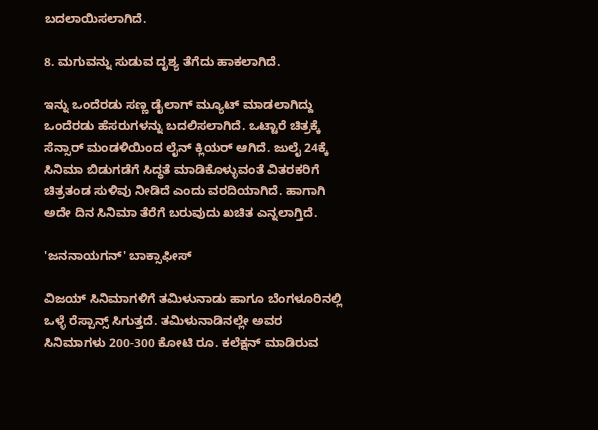ಬದಲಾಯಿಸಲಾಗಿದೆ.

8. ಮಗುವನ್ನು ಸುಡುವ ದೃಶ್ಯ ತೆಗೆದು ಹಾಕಲಾಗಿದೆ.

ಇನ್ನು ಒಂದೆರಡು ಸಣ್ಣ ಡೈಲಾಗ್ ಮ್ಯೂಟ್ ಮಾಡಲಾಗಿದ್ದು ಒಂದೆರಡು ಹೆಸರುಗಳನ್ನು ಬದಲಿಸಲಾಗಿದೆ. ಒಟ್ಟಾರೆ ಚಿತ್ರಕ್ಕೆ ಸೆನ್ಸಾರ್ ಮಂಡಳಿಯಿಂದ ಲೈನ್ ಕ್ಲಿಯರ್ ಆಗಿದೆ. ಜುಲೈ 24ಕ್ಕೆ ಸಿನಿಮಾ ಬಿಡುಗಡೆಗೆ ಸಿದ್ಧತೆ ಮಾಡಿಕೊಳ್ಳುವಂತೆ ವಿತರಕರಿಗೆ ಚಿತ್ರತಂಡ ಸುಳಿವು ನೀಡಿದೆ ಎಂದು ವರದಿಯಾಗಿದೆ. ಹಾಗಾಗಿ ಅದೇ ದಿನ ಸಿನಿಮಾ ತೆರೆಗೆ ಬರುವುದು ಖಚಿತ ಎನ್ನಲಾಗ್ತಿದೆ.

'ಜನನಾಯಗನ್' ಬಾಕ್ಸಾಫೀಸ್

ವಿಜಯ್ ಸಿನಿಮಾಗಳಿಗೆ ತಮಿಳುನಾಡು ಹಾಗೂ ಬೆಂಗಳೂರಿನಲ್ಲಿ ಒಳ್ಳೆ ರೆಸ್ಪಾನ್ಸ್ ಸಿಗುತ್ತದೆ. ತಮಿಳುನಾಡಿನಲ್ಲೇ ಅವರ ಸಿನಿಮಾಗಳು 200-300 ಕೋಟಿ ರೂ. ಕಲೆಕ್ಷನ್ ಮಾಡಿರುವ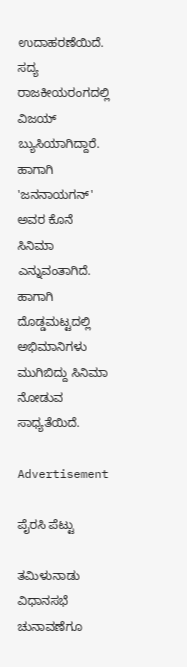ಉದಾಹರಣೆಯಿದೆ. ಸದ್ಯ ರಾಜಕೀಯರಂಗದಲ್ಲಿ ವಿಜಯ್ ಬ್ಯುಸಿಯಾಗಿದ್ದಾರೆ. ಹಾಗಾಗಿ 'ಜನನಾಯಗನ್' ಅವರ ಕೊನೆ ಸಿನಿಮಾ ಎನ್ನುವಂತಾಗಿದೆ. ಹಾಗಾಗಿ ದೊಡ್ಡಮಟ್ಟದಲ್ಲಿ ಅಭಿಮಾನಿಗಳು ಮುಗಿಬಿದ್ದು ಸಿನಿಮಾ ನೋಡುವ ಸಾಧ್ಯತೆಯಿದೆ.

Advertisement

ಪೈರಸಿ ಪೆಟ್ಟು

ತಮಿಳುನಾಡು ವಿಧಾನಸಭೆ ಚುನಾವಣೆಗೂ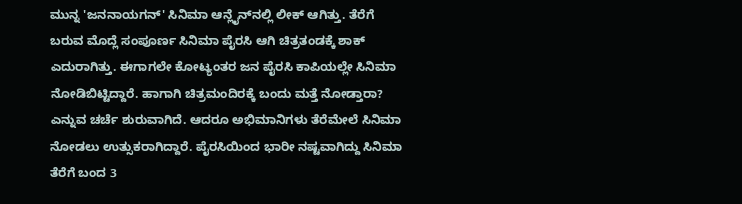ಮುನ್ನ 'ಜನನಾಯಗನ್' ಸಿನಿಮಾ ಆನ್ಲೈನ್‌ನಲ್ಲಿ ಲೀಕ್ ಆಗಿತ್ತು. ತೆರೆಗೆ ಬರುವ ಮೊದ್ಲೆ ಸಂಪೂರ್ಣ ಸಿನಿಮಾ ಪೈರಸಿ ಆಗಿ ಚಿತ್ರತಂಡಕ್ಕೆ ಶಾಕ್ ಎದುರಾಗಿತ್ತು. ಈಗಾಗಲೇ ಕೋಟ್ಯಂತರ ಜನ ಪೈರಸಿ ಕಾಪಿಯಲ್ಲೇ ಸಿನಿಮಾ ನೋಡಿಬಿಟ್ಟಿದ್ದಾರೆ. ಹಾಗಾಗಿ ಚಿತ್ರಮಂದಿರಕ್ಕೆ ಬಂದು ಮತ್ತೆ ನೋಡ್ತಾರಾ? ಎನ್ನುವ ಚರ್ಚೆ ಶುರುವಾಗಿದೆ. ಆದರೂ ಅಭಿಮಾನಿಗಳು ತೆರೆಮೇಲೆ ಸಿನಿಮಾ ನೋಡಲು ಉತ್ಸುಕರಾಗಿದ್ದಾರೆ. ಪೈರಸಿಯಿಂದ ಭಾರೀ ನಷ್ಟವಾಗಿದ್ದು ಸಿನಿಮಾ ತೆರೆಗೆ ಬಂದ 3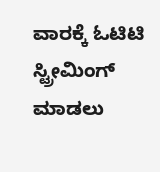ವಾರಕ್ಕೆ ಓಟಿಟಿ ಸ್ಟ್ರೀಮಿಂಗ್ ಮಾಡಲು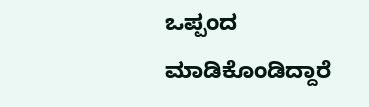ಒಪ್ಪಂದ ಮಾಡಿಕೊಂಡಿದ್ದಾರೆ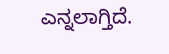ಎನ್ನಲಾಗ್ತಿದೆ.